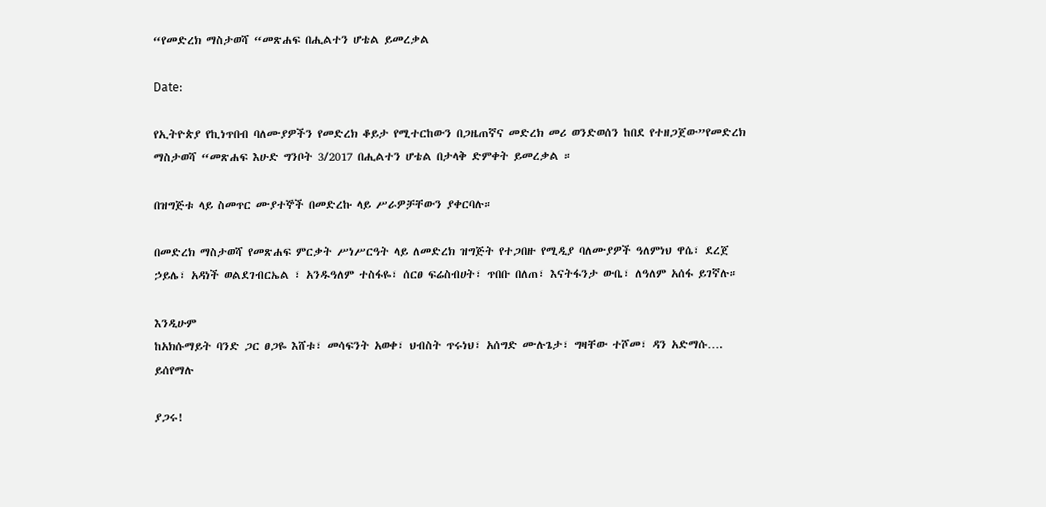“የመድረክ ማስታወሻ “መጽሐፍ በሒልተን ሆቴል ይመረቃል

Date:

የኢትዮጵያ የኪነጥበብ ባለሙያዎችን የመድረክ ቆይታ የሚተርከውን በጋዜጠኛና መድረክ መሪ ወንድወሰን ከበደ የተዘጋጀው”የመድረክ ማስታወሻ “መጽሐፍ እሁድ ግንቦት 3/2017 በሒልተን ሆቴል በታላቅ ድምቀት ይመረቃል ።

በዝግጅቱ ላይ ስመጥር ሙያተኞች በመድረኩ ላይ ሥራዎቻቸውን ያቀርባሉ።

በመድረክ ማስታወሻ የመጽሐፍ ምርቃት ሥነሥርዓት ላይ ለመድረክ ዝግጅት የተጋበዙ የሚዲያ ባለሙያዎች ዓለምነህ ዋሴ፣ ደረጀ ኃይሌ፣ አዳነች ወልደገብርኤል ፣ አንዱዓለም ተስፋዬ፣ ሰርፀ ፍሬስብሀት፣ ጥበቡ በለጠ፣ እናትፋንታ ውቤ፣ ለዓለም አሰፋ ይገኛሉ።

እንዲሁም
ከአክሱማይት ባንድ ጋር ፀጋዬ እሸቱ፣ መሳፍንት አወቀ፣ ህብስት ጥሩነህ፣ አሰግድ ሙሉጌታ፣ ግዛቸው ተሾመ፣ ዳን አድማሱ…. ይሰየማሉ

ያጋሩ!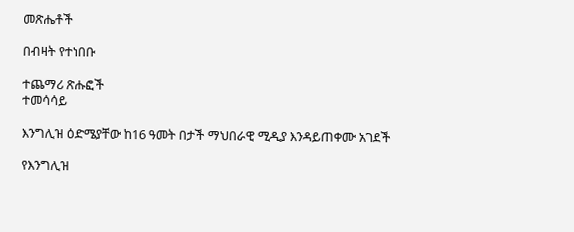መጽሔቶች

በብዛት የተነበቡ

ተጨማሪ ጽሑፎች
ተመሳሳይ

እንግሊዝ ዕድሜያቸው ከ16 ዓመት በታች ማህበራዊ ሚዲያ እንዳይጠቀሙ አገደች

የእንግሊዝ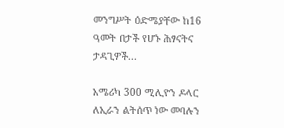መንግሥት ዕድሜያቸው ከ16 ዓመት በታች የሆኑ ሕፃናትና ታዳጊዎች...

አሜሪካ 300 ሚሊዮን ዶላር ለኢራን ልትሰጥ ነው መባሉን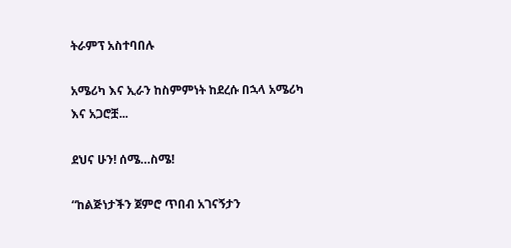ትራምፕ አስተባበሉ

አሜሪካ እና ኢራን ከስምምነት ከደረሱ በኋላ አሜሪካ እና አጋሮቿ...

ደህና ሁን! ሰሜ…ስሜ!

“ከልጅነታችን ጀምሮ ጥበብ አገናኝታን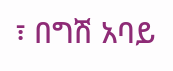፣ በግሽ አባይ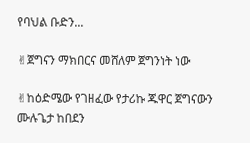የባህል ቡድን...

✌ጀግናን ማክበርና መሸለም ጀግንነት ነው

✌ከዕድሜው የገዘፈው የታሪኩ ጁዋር ጀግናውን ሙሉጌታ ከበደን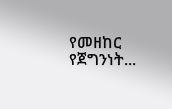የመዘከር የጀግንነት...